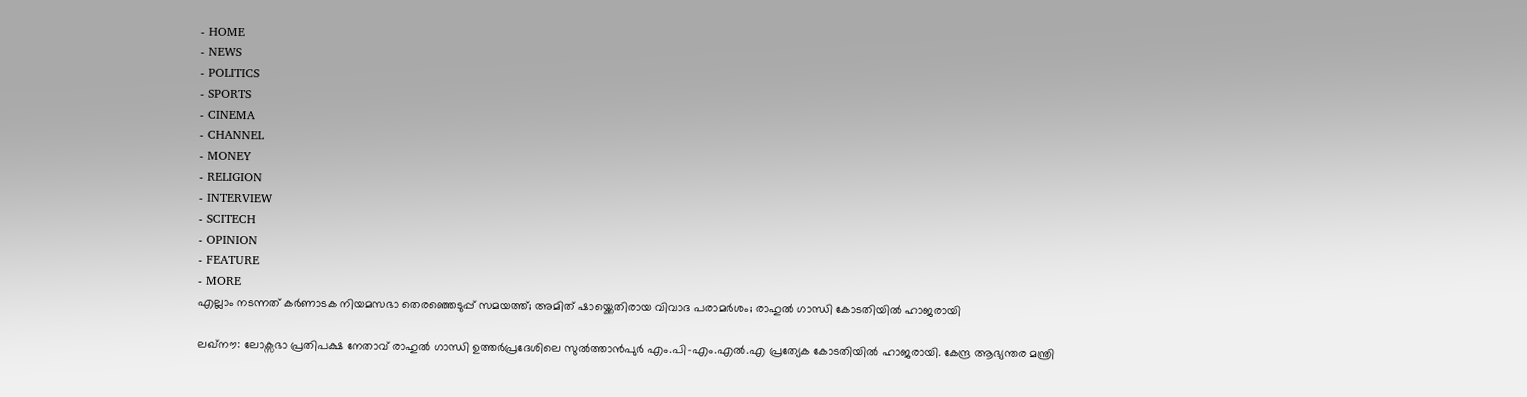- HOME
- NEWS
- POLITICS
- SPORTS
- CINEMA
- CHANNEL
- MONEY
- RELIGION
- INTERVIEW
- SCITECH
- OPINION
- FEATURE
- MORE
എല്ലാം നടന്നത് കർണാടക നിയമസഭാ തെരഞ്ഞെടുപ്പ് സമയത്ത്; അമിത് ഷായ്ക്കെതിരായ വിവാദ പരാമർശം; രാഹുൽ ഗാന്ധി കോടതിയിൽ ഹാജരായി

ലഖ്നൗ: ലോക്സഭാ പ്രതിപക്ഷ നേതാവ് രാഹുൽ ഗാന്ധി ഉത്തർപ്രദേശിലെ സുൽത്താൻപുർ എം.പി-എം.എൽ.എ പ്രത്യേക കോടതിയിൽ ഹാജരായി. കേന്ദ്ര ആഭ്യന്തര മന്ത്രി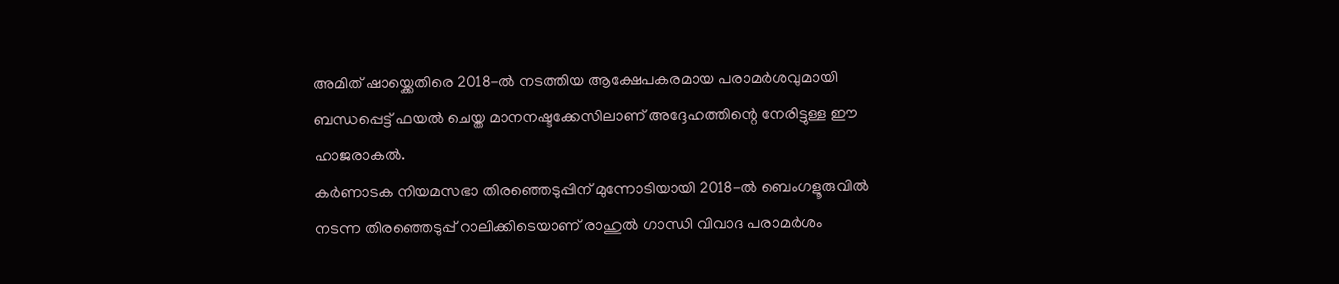അമിത് ഷായ്ക്കെതിരെ 2018-ൽ നടത്തിയ ആക്ഷേപകരമായ പരാമർശവുമായി ബന്ധപ്പെട്ട് ഫയൽ ചെയ്ത മാനനഷ്ടക്കേസിലാണ് അദ്ദേഹത്തിന്റെ നേരിട്ടുള്ള ഈ ഹാജരാകൽ.
കർണാടക നിയമസഭാ തിരഞ്ഞെടുപ്പിന് മുന്നോടിയായി 2018-ൽ ബെംഗളൂരുവിൽ നടന്ന തിരഞ്ഞെടുപ്പ് റാലിക്കിടെയാണ് രാഹുൽ ഗാന്ധി വിവാദ പരാമർശം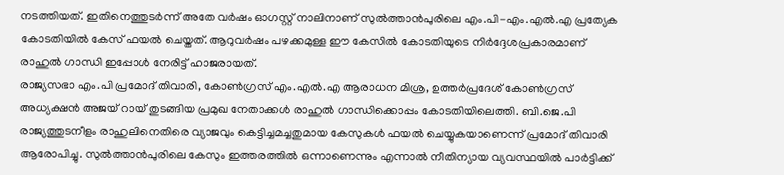നടത്തിയത്. ഇതിനെത്തുടർന്ന് അതേ വർഷം ഓഗസ്റ്റ് നാലിനാണ് സുൽത്താൻപുരിലെ എം.പി-എം.എൽ.എ പ്രത്യേക കോടതിയിൽ കേസ് ഫയൽ ചെയ്തത്. ആറുവർഷം പഴക്കമുള്ള ഈ കേസിൽ കോടതിയുടെ നിർദ്ദേശപ്രകാരമാണ് രാഹുൽ ഗാന്ധി ഇപ്പോൾ നേരിട്ട് ഹാജരായത്.
രാജ്യസഭാ എം.പി പ്രമോദ് തിവാരി, കോൺഗ്രസ് എം.എൽ.എ ആരാധന മിശ്ര, ഉത്തർപ്രദേശ് കോൺഗ്രസ് അധ്യക്ഷൻ അജയ് റായ് തുടങ്ങിയ പ്രമുഖ നേതാക്കൾ രാഹുൽ ഗാന്ധിക്കൊപ്പം കോടതിയിലെത്തി. ബി.ജെ.പി രാജ്യത്തുടനീളം രാഹുലിനെതിരെ വ്യാജവും കെട്ടിച്ചമച്ചതുമായ കേസുകൾ ഫയൽ ചെയ്യുകയാണെന്ന് പ്രമോദ് തിവാരി ആരോപിച്ചു. സുൽത്താൻപുരിലെ കേസും ഇത്തരത്തിൽ ഒന്നാണെന്നും എന്നാൽ നീതിന്യായ വ്യവസ്ഥയിൽ പാർട്ടിക്ക്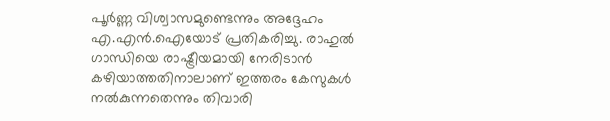പൂർണ്ണ വിശ്വാസമുണ്ടെന്നും അദ്ദേഹം എ.എൻ.ഐയോട് പ്രതികരിച്ചു. രാഹുൽ ഗാന്ധിയെ രാഷ്ട്രീയമായി നേരിടാൻ കഴിയാത്തതിനാലാണ് ഇത്തരം കേസുകൾ നൽകുന്നതെന്നും തിവാരി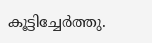കൂട്ടിച്ചേർത്തു.